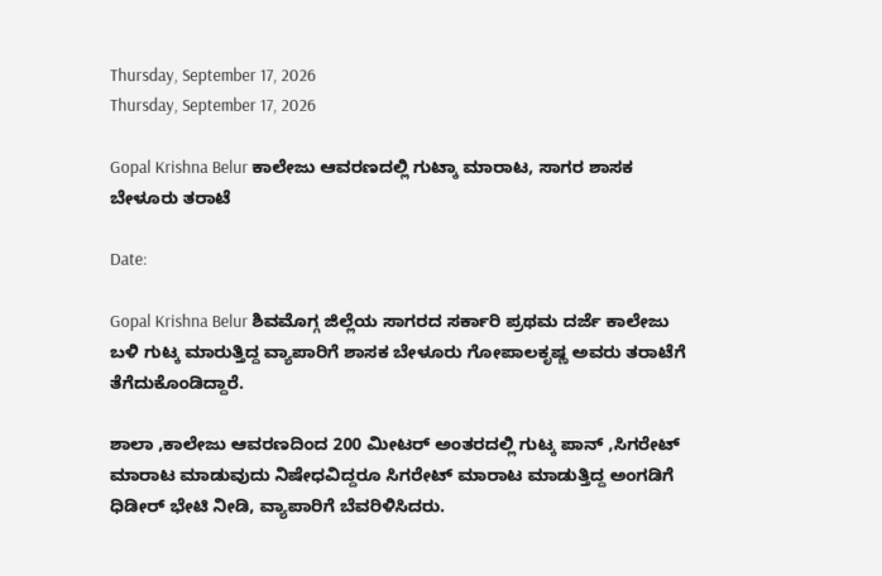Thursday, September 17, 2026
Thursday, September 17, 2026

Gopal Krishna Belur ಕಾಲೇಜು ಆವರಣದಲ್ಲಿ ಗುಟ್ಕಾ ಮಾರಾಟ, ಸಾಗರ ಶಾಸಕ ಬೇಳೂರು ತರಾಟೆ

Date:

Gopal Krishna Belur ಶಿವಮೊಗ್ಗ ಜಿಲ್ಲೆಯ ಸಾಗರದ ಸರ್ಕಾರಿ ಪ್ರಥಮ ದರ್ಜೆ ಕಾಲೇಜು ಬಳಿ ಗುಟ್ಕ ಮಾರುತ್ತಿದ್ದ ವ್ಯಾಪಾರಿಗೆ ಶಾಸಕ ಬೇಳೂರು ಗೋಪಾಲಕೃಷ್ಣ ಅವರು ತರಾಟೆಗೆ ತೆಗೆದುಕೊಂಡಿದ್ದಾರೆ.

ಶಾಲಾ ,ಕಾಲೇಜು ಆವರಣದಿಂದ 200 ಮೀಟರ್ ಅಂತರದಲ್ಲಿ ಗುಟ್ಕ ಪಾನ್ ,ಸಿಗರೇಟ್ ಮಾರಾಟ ಮಾಡುವುದು ನಿಷೇಧವಿದ್ದರೂ ಸಿಗರೇಟ್ ಮಾರಾಟ ಮಾಡುತ್ತಿದ್ದ ಅಂಗಡಿಗೆ ಧಿಡೀರ್ ಭೇಟಿ ನೀಡಿ, ವ್ಯಾಪಾರಿಗೆ ಬೆವರಿಳಿಸಿದರು.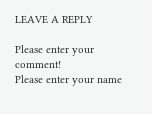LEAVE A REPLY

Please enter your comment!
Please enter your name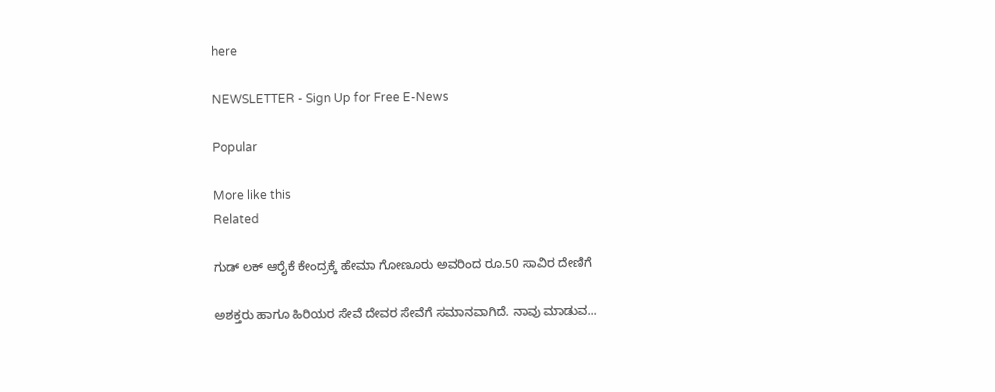here

NEWSLETTER - Sign Up for Free E-News

Popular

More like this
Related

ಗುಡ್ ಲಕ್ ಆರೈಕೆ ಕೇಂದ್ರಕ್ಕೆ ಹೇಮಾ ಗೋಣೂರು ಅವರಿಂದ ರೂ.50 ಸಾವಿರ ದೇಣಿಗೆ

ಅಶಕ್ತರು ಹಾಗೂ ಹಿರಿಯರ ಸೇವೆ ದೇವರ ಸೇವೆಗೆ ಸಮಾನವಾಗಿದೆ. ನಾವು ಮಾಡುವ...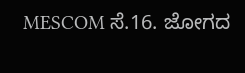MESCOM ಸೆ.16. ಜೋಗದ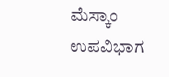ಮೆಸ್ಕಾಂ ಉಪವಿಭಾಗ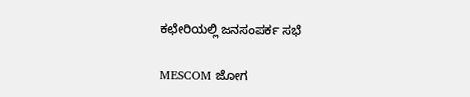ಕಛೇರಿಯಲ್ಲಿ ಜನಸಂಪರ್ಕ ಸಭೆ

MESCOM ಜೋಗ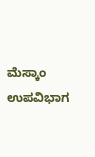ಮೆಸ್ಕಾಂ ಉಪವಿಭಾಗ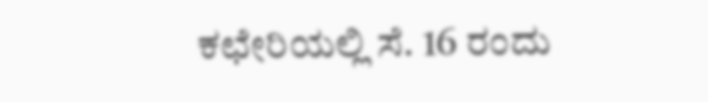ಕಛೇರಿಯಲ್ಲಿ ಸೆ. 16 ರಂದು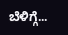ಬೆಳಿಗ್ಗೆ...